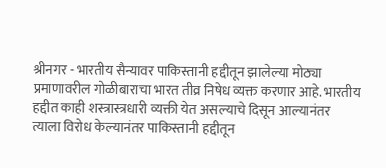श्रीनगर - भारतीय सैन्यावर पाकिस्तानी हद्दीतून झालेल्या मोठ्या प्रमाणावरील गोळीबाराचा भारत तीव्र निषेध व्यक्त करणार आहे. भारतीय हद्दीत काही शस्त्रास्त्रधारी व्यक्ती येत असल्याचे दिसून आल्यानंतर त्याला विरोध केल्यानंतर पाकिस्तानी हद्दीतून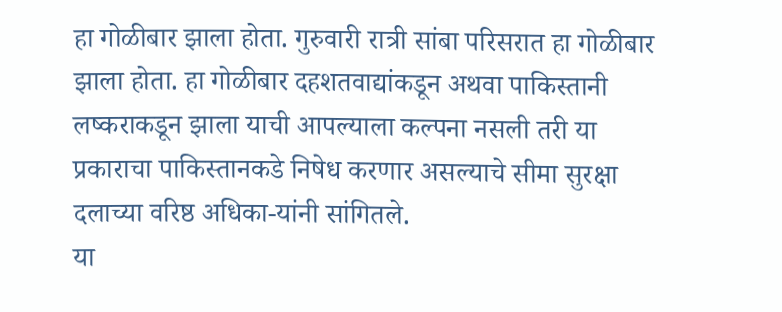हा गोळीबार झाला होता. गुरुवारी रात्री सांबा परिसरात हा गोळीबार झाला होता. हा गोळीबार दहशतवाद्यांकडून अथवा पाकिस्तानी लष्कराकडून झाला याची आपल्याला कल्पना नसली तरी या प्रकाराचा पाकिस्तानकडे निषेध करणार असल्याचे सीमा सुरक्षा दलाच्या वरिष्ठ अधिका-यांनी सांगितले.
या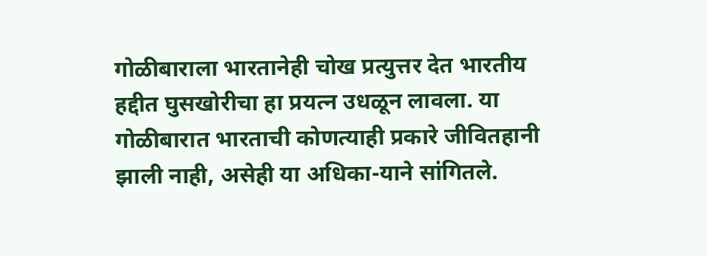गोळीबाराला भारतानेही चोख प्रत्युत्तर देत भारतीय हद्दीत घुसखोरीचा हा प्रयत्न उधळून लावला. या गोळीबारात भारताची कोणत्याही प्रकारे जीवितहानी झाली नाही, असेही या अधिका-याने सांगितले.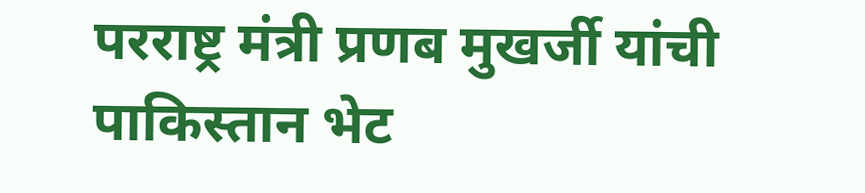परराष्ट्र मंत्री प्रणब मुखर्जी यांची पाकिस्तान भेट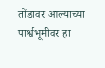तोंडावर आल्याच्या पार्श्वभूमीवर हा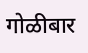गोळीबार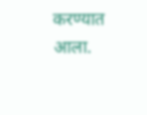करण्यात आला.